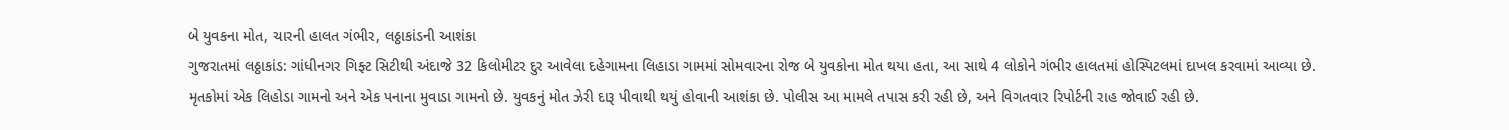બે યુવકના મોત, ચારની હાલત ગંભીર, લઠ્ઠાકાંડની આશંકા
ગુજરાતમાં લઠ્ઠાકાંડ: ગાંધીનગર ગિફ્ટ સિટીથી અંદાજે 32 કિલોમીટર દુર આવેલા દહેગામના લિહાડા ગામમાં સોમવારના રોજ બે યુવકોના મોત થયા હતા, આ સાથે 4 લોકોને ગંભીર હાલતમાં હોસ્પિટલમાં દાખલ કરવામાં આવ્યા છે.
મૃતકોમાં એક લિહોડા ગામનો અને એક પનાના મુવાડા ગામનો છે. યુવકનું મોત ઝેરી દારૂ પીવાથી થયું હોવાની આશંકા છે. પોલીસ આ મામલે તપાસ કરી રહી છે, અને વિગતવાર રિપોર્ટની રાહ જોવાઈ રહી છે.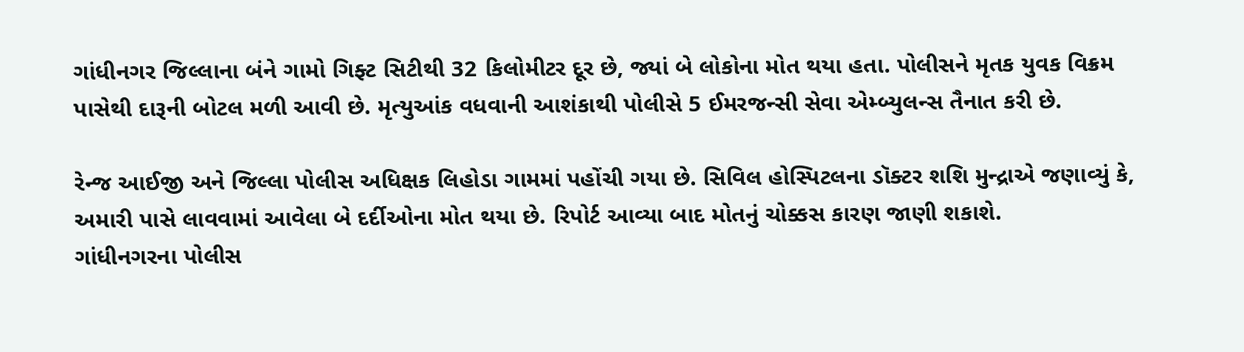ગાંધીનગર જિલ્લાના બંને ગામો ગિફ્ટ સિટીથી 32 કિલોમીટર દૂર છે, જ્યાં બે લોકોના મોત થયા હતા. પોલીસને મૃતક યુવક વિક્રમ પાસેથી દારૂની બોટલ મળી આવી છે. મૃત્યુઆંક વધવાની આશંકાથી પોલીસે 5 ઈમરજન્સી સેવા એમ્બ્યુલન્સ તૈનાત કરી છે.

રેન્જ આઈજી અને જિલ્લા પોલીસ અધિક્ષક લિહોડા ગામમાં પહોંચી ગયા છે. સિવિલ હોસ્પિટલના ડૉક્ટર શશિ મુન્દ્રાએ જણાવ્યું કે, અમારી પાસે લાવવામાં આવેલા બે દર્દીઓના મોત થયા છે. રિપોર્ટ આવ્યા બાદ મોતનું ચોક્કસ કારણ જાણી શકાશે.
ગાંધીનગરના પોલીસ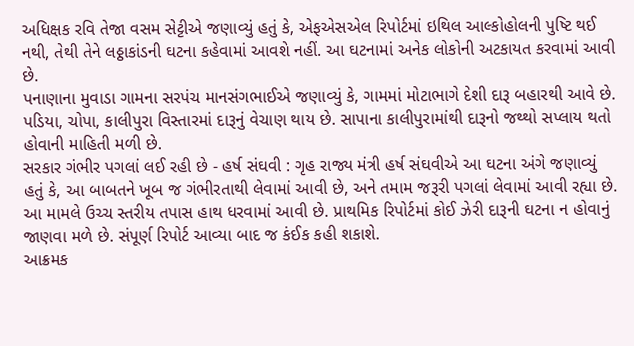અધિક્ષક રવિ તેજા વસમ સેટ્ટીએ જણાવ્યું હતું કે, એફએસએલ રિપોર્ટમાં ઇથિલ આલ્કોહોલની પુષ્ટિ થઈ નથી, તેથી તેને લઠ્ઠાકાંડની ઘટના કહેવામાં આવશે નહીં. આ ઘટનામાં અનેક લોકોની અટકાયત કરવામાં આવી છે.
પનાણાના મુવાડા ગામના સરપંચ માનસંગભાઈએ જણાવ્યું કે, ગામમાં મોટાભાગે દેશી દારૂ બહારથી આવે છે. પડિયા, ચોપા, કાલીપુરા વિસ્તારમાં દારૂનું વેચાણ થાય છે. સાપાના કાલીપુરામાંથી દારૂનો જથ્થો સપ્લાય થતો હોવાની માહિતી મળી છે.
સરકાર ગંભીર પગલાં લઈ રહી છે - હર્ષ સંઘવી : ગૃહ રાજ્ય મંત્રી હર્ષ સંઘવીએ આ ઘટના અંગે જણાવ્યું હતું કે, આ બાબતને ખૂબ જ ગંભીરતાથી લેવામાં આવી છે, અને તમામ જરૂરી પગલાં લેવામાં આવી રહ્યા છે. આ મામલે ઉચ્ચ સ્તરીય તપાસ હાથ ધરવામાં આવી છે. પ્રાથમિક રિપોર્ટમાં કોઈ ઝેરી દારૂની ઘટના ન હોવાનું જાણવા મળે છે. સંપૂર્ણ રિપોર્ટ આવ્યા બાદ જ કંઈક કહી શકાશે.
આક્રમક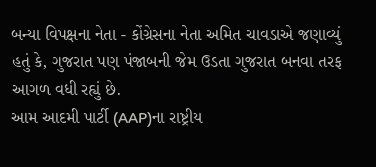બન્યા વિપક્ષના નેતા - કોંગ્રેસના નેતા અમિત ચાવડાએ જણાવ્યું હતું કે, ગુજરાત પણ પંજાબની જેમ ઉડતા ગુજરાત બનવા તરફ આગળ વધી રહ્યું છે.
આમ આદમી પાર્ટી (AAP)ના રાષ્ટ્રીય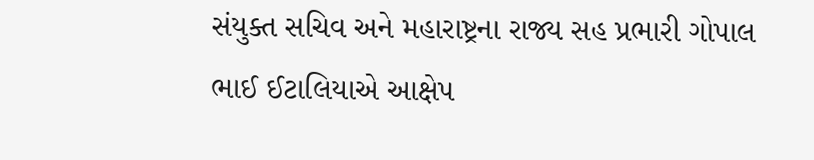સંયુક્ત સચિવ અને મહારાષ્ટ્રના રાજ્ય સહ પ્રભારી ગોપાલ ભાઈ ઈટાલિયાએ આક્ષેપ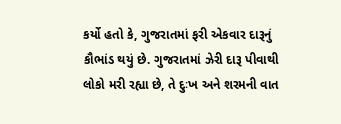કર્યો હતો કે, ગુજરાતમાં ફરી એકવાર દારૂનું કૌભાંડ થયું છે. ગુજરાતમાં ઝેરી દારૂ પીવાથી લોકો મરી રહ્યા છે, તે દુઃખ અને શરમની વાત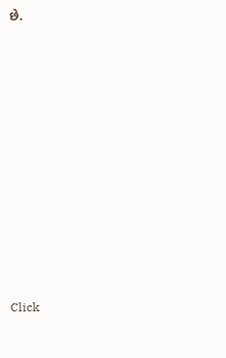છે.












Click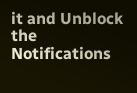it and Unblock the Notifications